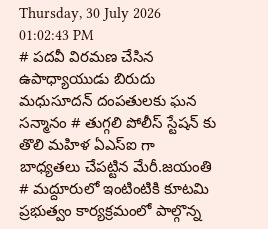Thursday, 30 July 2026 01:02:43 PM
# పదవీ విరమణ చేసిన ఉపాధ్యాయుడు బిరుదు మధుసూదన్ దంపతులకు ఘన సన్మానం # తుగ్గలి పోలీస్ స్టేషన్ కు తొలి మహిళ ఏఎస్ఐ గా బాధ్యతలు చేపట్టిన మేరీ.జయంతి # మద్దూరులో ఇంటింటికి కూటమి ప్రభుత్వం కార్యక్రమంలో పాల్గొన్న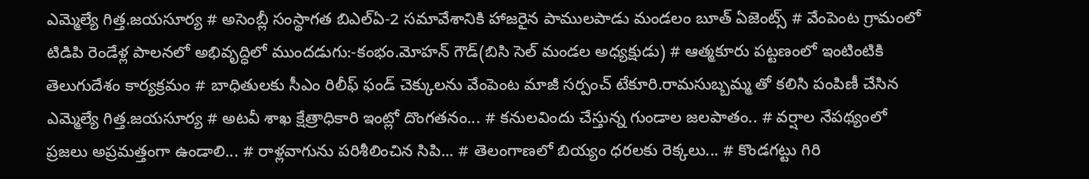ఎమ్మెల్యే గిత్త.జయసూర్య # అసెంబ్లీ సంస్థాగత బిఎల్ఏ-2 సమావేశానికి హాజరైన పాములపాడు మండలం బూత్ ఏజెంట్స్ # వేంపెంట గ్రామంలో టిడిపి రెండేళ్ల పాలనలో అభివృద్ధిలో ముందడుగు:-కంభం.మోహన్ గౌడ్(బిసి సెల్ మండల అధ్యక్షుడు) # ఆత్మకూరు పట్టణంలో ఇంటింటికి తెలుగుదేశం కార్యక్రమం # బాధితులకు సీఎం రిలీఫ్ ఫండ్ చెక్కులను వేంపెంట మాజీ సర్పంచ్ టేకూరి.రామసుబ్బమ్మ తో కలిసి పంపిణీ చేసిన ఎమ్మెల్యే గిత్త.జయసూర్య # అటవీ శాఖ క్షేత్రాధికారి ఇంట్లో దొంగతనం... # కనులవిందు చేస్తున్న గుండాల జలపాతం.. # వర్షాల నేపథ్యంలో ప్రజలు అప్రమత్తంగా ఉండాలి... # రాళ్లవాగును పరిశీలించిన సిపి... # తెలంగాణలో బియ్యం ధరలకు రెక్కలు... # కొండగట్టు గిరి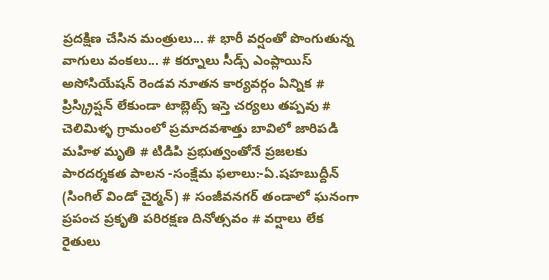ప్రదక్షిణ చేసిన మంత్రులు... # భారీ వర్షంతో పొంగుతున్న వాగులు వంకలు... # కర్నూలు సీడ్స్ ఎంప్లాయిస్ అసోసియేషన్ రెండవ నూతన కార్యవర్గం ఏన్నిక # ప్రిస్క్రిప్షన్ లేకుండా టాబ్లెట్స్ ఇస్తె చర్యలు తప్పవు # చెలిమిళ్ళ గ్రామంలో ప్రమాదవశాత్తు బావిలో జారిపడి మహిళ మృతి # టిడిపి ప్రభుత్వంతోనే ప్రజలకు పారదర్శకత పాలన -సంక్షేమ ఫలాలు:-ఏ.షహబుద్దీన్ (సింగిల్ విండో చైర్మన్) # సంజీవనగర్ తండాలో ఘనంగా ప్రపంచ ప్రకృతి పరిరక్షణ దినోత్సవం # వర్షాలు లేక రైతులు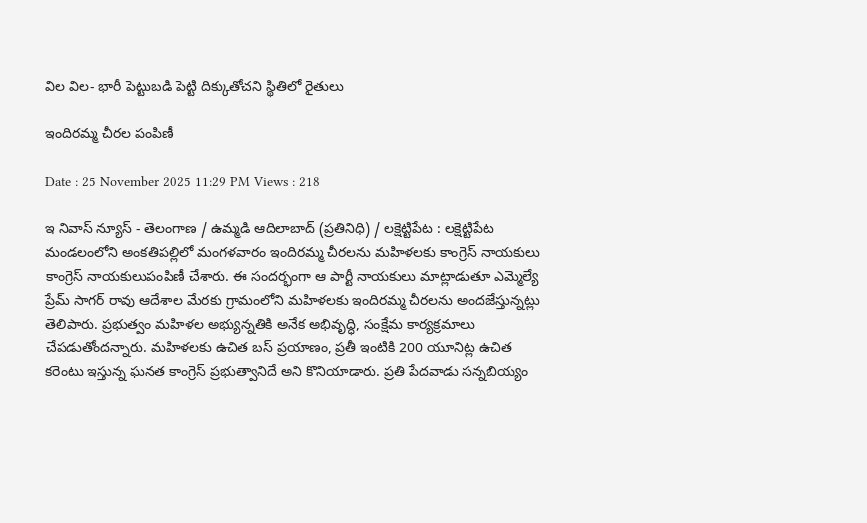విల విల- భారీ పెట్టుబడి పెట్టి దిక్కుతోచని స్థితిలో రైతులు

ఇందిరమ్మ చీరల పంపిణీ

Date : 25 November 2025 11:29 PM Views : 218

ఇ నివాస్ న్యూస్ - తెలంగాణ / ఉమ్మడి ఆదిలాబాద్ (ప్రతినిధి) / లక్షెట్టిపేట : లక్షెట్టిపేట మండలంలోని అంకతిపల్లిలో మంగళవారం ఇందిరమ్మ చీరలను మహిళలకు కాంగ్రెస్ నాయకులు కాంగ్రెస్ నాయకులుపంపిణీ చేశారు. ఈ సందర్భంగా ఆ పార్టీ నాయకులు మాట్లాడుతూ ఎమ్మెల్యే ప్రేమ్ సాగర్ రావు ఆదేశాల మేరకు గ్రామంలోని మహిళలకు ఇందిరమ్మ చీరలను అందజేస్తున్నట్లు తెలిపారు. ప్రభుత్వం మహిళల అభ్యున్నతికి అనేక అభివృద్ధి, సంక్షేమ కార్యక్రమాలు చేపడుతోందన్నారు. మహిళలకు ఉచిత బస్ ప్రయాణం, ప్రతీ ఇంటికి 200 యూనిట్ల ఉచిత కరెంటు ఇస్తున్న ఘనత కాంగ్రెస్ ప్రభుత్వానిదే అని కొనియాడారు. ప్రతి పేదవాడు సన్నబియ్యం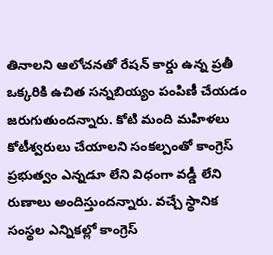తినాలని ఆలోచనతో రేషన్ కార్డు ఉన్న ప్రతీ ఒక్కరికి ఉచిత సన్నబియ్యం పంపిణీ చేయడం జరుగుతుందన్నారు. కోటి మంది మహిళలు కోటీశ్వరులు చేయాలని సంకల్పంతో కాంగ్రెస్ ప్రభుత్వం ఎన్నడూ లేని విధంగా వడ్డీ లేని రుణాలు అందిస్తుందన్నారు. వచ్చే స్థానిక సంస్థల ఎన్నికల్లో కాంగ్రెస్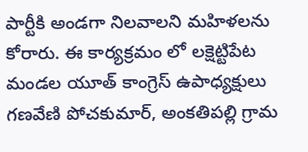పార్టీకి అండగా నిలవాలని మహిళలను కోరారు. ఈ కార్యక్రమం లో లక్షెట్టిపేట మండల యూత్ కాంగ్రెస్ ఉపాధ్యక్షులు గణవేణి పోచకుమార్, అంకతిపల్లి గ్రామ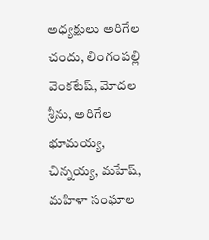అధ్యక్షులు అరిగేల చందు, లింగంపల్లి వెంకటేష్, మోదల శ్రీను, అరిగేల భూమయ్య, చిన్నయ్య, మహేష్, మహిళా సంఘాల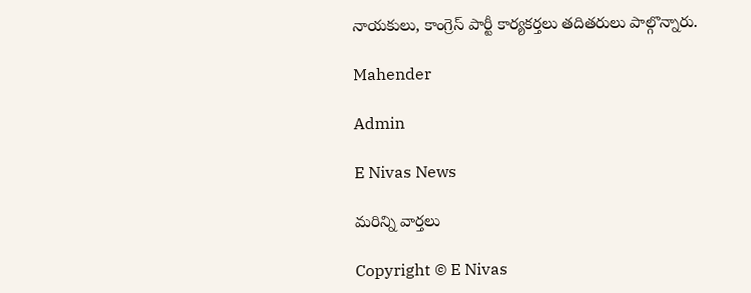నాయకులు, కాంగ్రెస్ పార్టీ కార్యకర్తలు తదితరులు పాల్గొన్నారు.

Mahender

Admin

E Nivas News

మరిన్ని వార్తలు

Copyright © E Nivas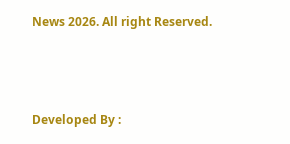News 2026. All right Reserved.



Developed By :